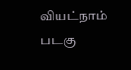வியட்நாம் படகு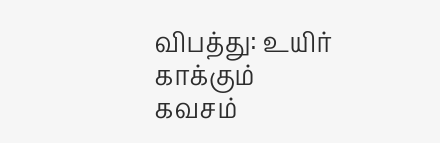விபத்து: உயிர் காக்கும் கவசம்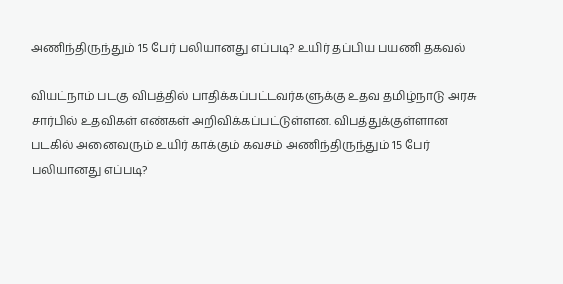அணிந்திருந்தும் 15 பேர் பலியானது எப்படி? உயிர் தப்பிய பயணி தகவல்

வியட்நாம் படகு விபத்தில் பாதிக்கப்பட்டவர்களுக்கு உதவ தமிழ்நாடு அரசு சார்பில் உதவிகள் எண்கள் அறிவிக்கப்பட்டுள்ளன. விபத்துக்குள்ளான படகில் அனைவரும் உயிர் காக்கும் கவசம் அணிந்திருந்தும் 15 பேர் பலியானது எப்படி?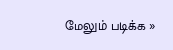மேலும் படிக்க »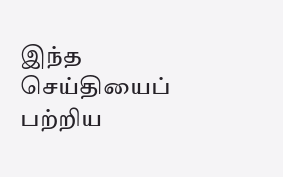இந்த செய்தியைப் பற்றிய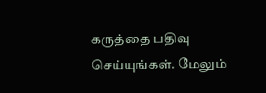கருத்தை பதிவு செய்யுங்கள். மேலும்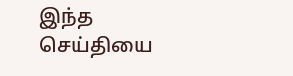இந்த செய்தியை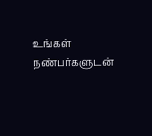உங்கள் நண்பர்களுடன்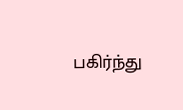பகிர்ந்து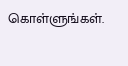கொள்ளுங்கள்.